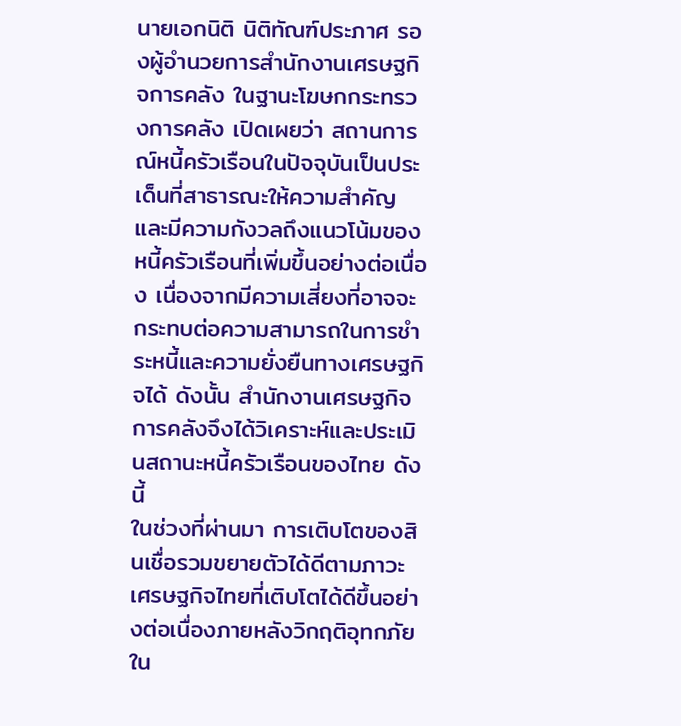นายเอกนิติ นิติทัณฑ์ประภาศ รองผู้อำนวยการสำนักงานเศรษฐกิจการคลัง ในฐานะโฆษกกระทรวงการคลัง เปิดเผยว่า สถานการณ์หนี้ครัวเรือนในปัจจุบันเป็นประเด็นที่สาธารณะให้ความสำคัญและมีความกังวลถึงแนวโน้มของหนี้ครัวเรือนที่เพิ่มขึ้นอย่างต่อเนื่อง เนื่องจากมีความเสี่ยงที่อาจจะกระทบต่อความสามารถในการชำระหนี้และความยั่งยืนทางเศรษฐกิจได้ ดังนั้น สำนักงานเศรษฐกิจการคลังจึงได้วิเคราะห์และประเมินสถานะหนี้ครัวเรือนของไทย ดังนี้
ในช่วงที่ผ่านมา การเติบโตของสินเชื่อรวมขยายตัวได้ดีตามภาวะเศรษฐกิจไทยที่เติบโตได้ดีขึ้นอย่างต่อเนื่องภายหลังวิกฤติอุทกภัยใน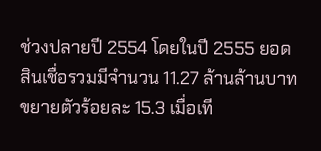ช่วงปลายปี 2554 โดยในปี 2555 ยอดสินเชื่อรวมมีจำนวน 11.27 ล้านล้านบาท ขยายตัวร้อยละ 15.3 เมื่อเที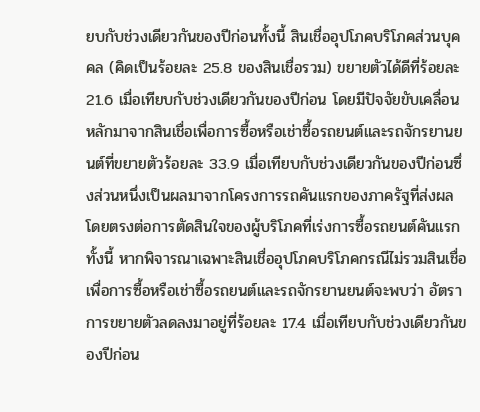ยบกับช่วงเดียวกันของปีก่อนทั้งนี้ สินเชื่ออุปโภคบริโภคส่วนบุคคล (คิดเป็นร้อยละ 25.8 ของสินเชื่อรวม) ขยายตัวได้ดีที่ร้อยละ 21.6 เมื่อเทียบกับช่วงเดียวกันของปีก่อน โดยมีปัจจัยขับเคลื่อนหลักมาจากสินเชื่อเพื่อการซื้อหรือเช่าซื้อรถยนต์และรถจักรยานยนต์ที่ขยายตัวร้อยละ 33.9 เมื่อเทียบกับช่วงเดียวกันของปีก่อนซึ่งส่วนหนึ่งเป็นผลมาจากโครงการรถคันแรกของภาครัฐที่ส่งผลโดยตรงต่อการตัดสินใจของผู้บริโภคที่เร่งการซื้อรถยนต์คันแรก ทั้งนี้ หากพิจารณาเฉพาะสินเชื่ออุปโภคบริโภคกรณีไม่รวมสินเชื่อเพื่อการซื้อหรือเช่าซื้อรถยนต์และรถจักรยานยนต์จะพบว่า อัตราการขยายตัวลดลงมาอยู่ที่ร้อยละ 17.4 เมื่อเทียบกับช่วงเดียวกันของปีก่อน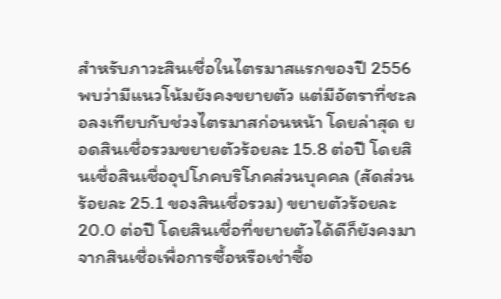สำหรับภาวะสินเชื่อในไตรมาสแรกของปี 2556 พบว่ามีแนวโน้มยังคงขยายตัว แต่มีอัตราที่ชะลอลงเทียบกับช่วงไตรมาสก่อนหน้า โดยล่าสุด ยอดสินเชื่อรวมขยายตัวร้อยละ 15.8 ต่อปี โดยสินเชื่อสินเชื่ออุปโภคบริโภคส่วนบุคคล (สัดส่วนร้อยละ 25.1 ของสินเชื่อรวม) ขยายตัวร้อยละ 20.0 ต่อปี โดยสินเชื่อที่ขยายตัวได้ดีก็ยังคงมาจากสินเชื่อเพื่อการซื้อหรือเช่าซื้อ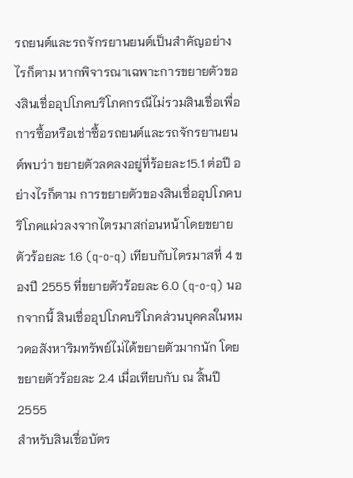รถยนต์และรถจักรยานยนต์เป็นสำคัญอย่างไรก็ตาม หากพิจารณาเฉพาะการขยายตัวของสินเชื่ออุปโภคบริโภคกรณีไม่รวมสินเชื่อเพื่อการซื้อหรือเช่าซื้อรถยนต์และรถจักรยานยนต์พบว่า ขยายตัวลดลงอยู่ที่ร้อยละ15.1 ต่อปี อย่างไรก็ตาม การขยายตัวของสินเชื่ออุปโภคบริโภคแผ่วลงจากไตรมาสก่อนหน้าโดยขยายตัวร้อยละ 1.6 (q-o-q) เทียบกับไตรมาสที่ 4 ของปี 2555 ที่ขยายตัวร้อยละ 6.0 (q-o-q) นอกจากนี้ สินเชื่ออุปโภคบริโภคส่วนบุคคลในหมวดอสังหาริมทรัพย์ไม่ได้ขยายตัวมากนัก โดยขยายตัวร้อยละ 2.4 เมื่อเทียบกับ ณ สิ้นปี 2555
สำหรับสินเชื่อบัตร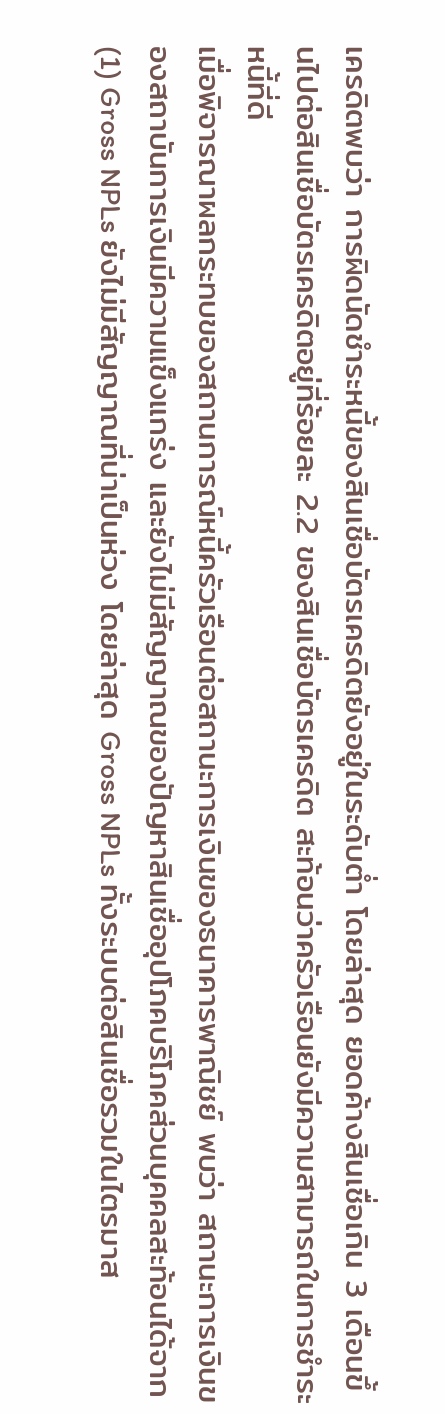เครดิตพบว่า การผิดนัดชำระหนี้ของสินเชื่อบัตรเครดิตยังอยู่ในระดับต่ำ โดยล่าสุด ยอดค้างสินเชื่อเกิน 3 เดือนขึ้นไปต่อสินเชื่อบัตรเครดิตอยู่ที่ร้อยละ 2.2 ของสินเชื่อบัตรเครดิต สะท้อนว่าครัวเรือนยังมีความสามารถในการชำระหนี้ที่ดี
เมื่อพิจารณาผลกระทบของสถานการณ์หนี้ครัวเรือนต่อสถานะการเงินของธนาคารพาณิชย์ พบว่า สถานะการเงินของสถาบันการเงินมีความแข็งแกร่ง และยังไม่มีสัญญาณของปัญหาสินเชื่ออุปโภคบริโภคส่วนบุคคลสะท้อนได้จาก (1) Gross NPLs ยังไม่มีสัญญาณที่น่าเป็นห่วง โดยล่าสุด Gross NPLs ทั้งระบบต่อสินเชื่อรวมในไตรมาส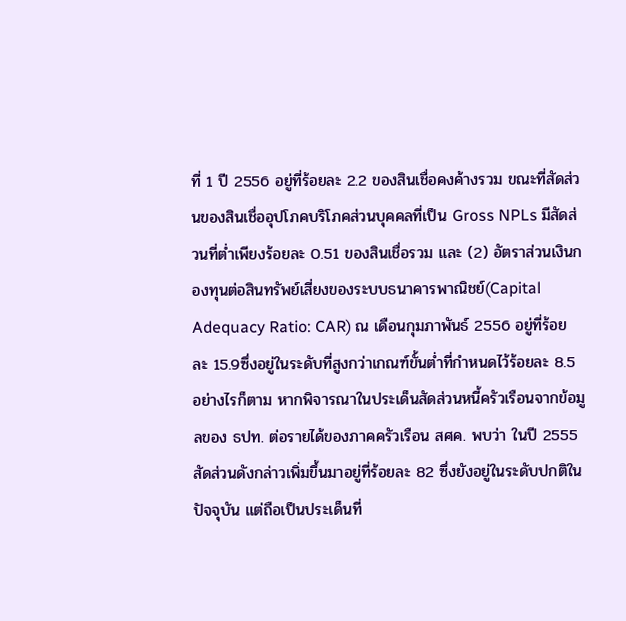ที่ 1 ปี 2556 อยู่ที่ร้อยละ 2.2 ของสินเชื่อคงค้างรวม ขณะที่สัดส่วนของสินเชื่ออุปโภคบริโภคส่วนบุคคลที่เป็น Gross NPLs มีสัดส่วนที่ต่ำเพียงร้อยละ 0.51 ของสินเชื่อรวม และ (2) อัตราส่วนเงินกองทุนต่อสินทรัพย์เสี่ยงของระบบธนาคารพาณิชย์(Capital Adequacy Ratio: CAR) ณ เดือนกุมภาพันธ์ 2556 อยู่ที่ร้อยละ 15.9ซึ่งอยู่ในระดับที่สูงกว่าเกณฑ์ขั้นต่ำที่กำหนดไว้ร้อยละ 8.5
อย่างไรก็ตาม หากพิจารณาในประเด็นสัดส่วนหนี้ครัวเรือนจากข้อมูลของ ธปท. ต่อรายได้ของภาคครัวเรือน สศค. พบว่า ในปี 2555 สัดส่วนดังกล่าวเพิ่มขึ้นมาอยู่ที่ร้อยละ 82 ซึ่งยังอยู่ในระดับปกติในปัจจุบัน แต่ถือเป็นประเด็นที่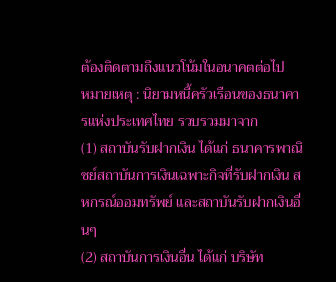ต้องติดตามถึงแนวโน้มในอนาคตต่อไป
หมายเหตุ : นิยามหนี้ครัวเรือนของธนาคารแห่งประเทศไทย รวบรวมมาจาก
(1) สถาบันรับฝากเงิน ได้แก่ ธนาคารพาณิชย์สถาบันการเงินเฉพาะกิจที่รับฝากเงิน สหกรณ์ออมทรัพย์ และสถาบันรับฝากเงินอื่นๆ
(2) สถาบันการเงินอื่น ได้แก่ บริษัท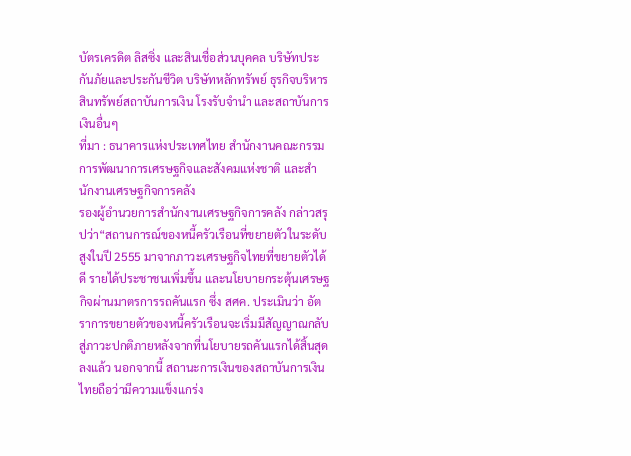บัตรเครดิต ลิสซิ่ง และสินเชื่อส่วนบุคคล บริษัทประกันภัยและประกันชีวิต บริษัทหลักทรัพย์ ธุรกิจบริหารสินทรัพย์สถาบันการเงิน โรงรับจำนำ และสถาบันการเงินอื่นๆ
ที่มา : ธนาคารแห่งประเทศไทย สำนักงานคณะกรรมการพัฒนาการเศรษฐกิจและสังคมแห่งชาติ และสำนักงานเศรษฐกิจการคลัง
รองผู้อำนวยการสำนักงานเศรษฐกิจการคลัง กล่าวสรุปว่า“สถานการณ์ของหนี้ครัวเรือนที่ขยายตัวในระดับสูงในปี 2555 มาจากภาวะเศรษฐกิจไทยที่ขยายตัวได้ดี รายได้ประชาชนเพิ่มขึ้น และนโยบายกระตุ้นเศรษฐกิจผ่านมาตรการรถคันแรก ซึ่ง สศค. ประเมินว่า อัตราการขยายตัวของหนี้ครัวเรือนจะเริ่มมีสัญญาณกลับสู่ภาวะปกติภายหลังจากที่นโยบายรถคันแรกได้สิ้นสุดลงแล้ว นอกจากนี้ สถานะการเงินของสถาบันการเงินไทยถือว่ามีความแข็งแกร่ง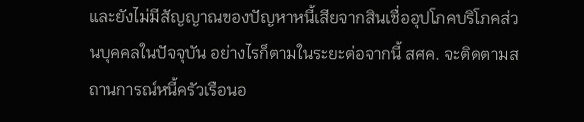และยังไม่มีสัญญาณของปัญหาหนี้เสียจากสินเชื่ออุปโภคบริโภคส่วนบุคคลในปัจจุบัน อย่างไรก็ตามในระยะต่อจากนี้ สศค. จะติดตามสถานการณ์หนี้ครัวเรือนอ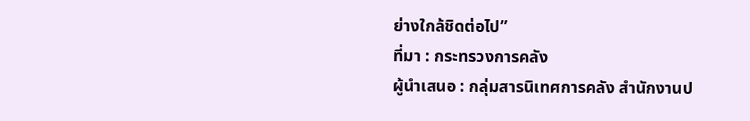ย่างใกล้ชิดต่อไป”
ที่มา : กระทรวงการคลัง
ผู้นำเสนอ : กลุ่มสารนิเทศการคลัง สำนักงานป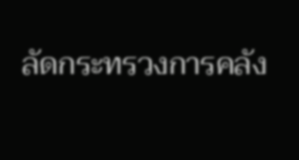ลัดกระทรวงการคลัง